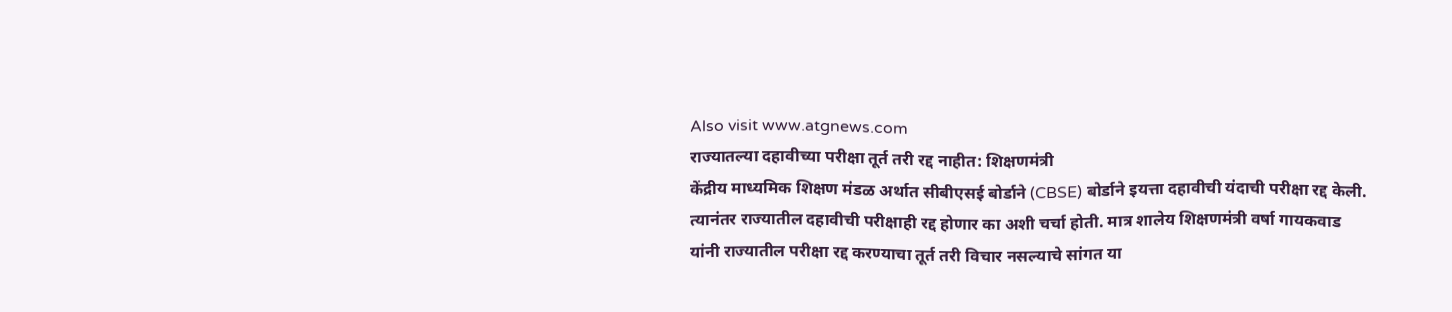Also visit www.atgnews.com
राज्यातल्या दहावीच्या परीक्षा तूर्त तरी रद्द नाहीत: शिक्षणमंत्री
केंद्रीय माध्यमिक शिक्षण मंडळ अर्थात सीबीएसई बोर्डाने (CBSE) बोर्डाने इयत्ता दहावीची यंदाची परीक्षा रद्द केली. त्यानंतर राज्यातील दहावीची परीक्षाही रद्द होणार का अशी चर्चा होती. मात्र शालेय शिक्षणमंत्री वर्षा गायकवाड यांनी राज्यातील परीक्षा रद्द करण्याचा तूर्त तरी विचार नसल्याचे सांगत या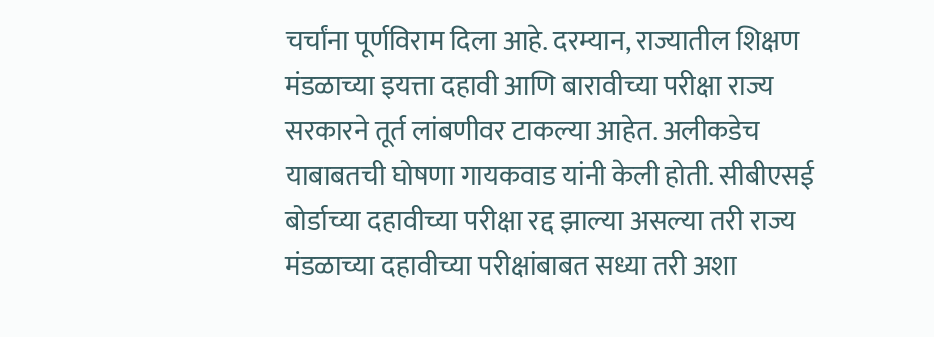चर्चांना पूर्णविराम दिला आहे. दरम्यान, राज्यातील शिक्षण मंडळाच्या इयत्ता दहावी आणि बारावीच्या परीक्षा राज्य सरकारने तूर्त लांबणीवर टाकल्या आहेत. अलीकडेच याबाबतची घोषणा गायकवाड यांनी केली होती. सीबीएसई बोर्डाच्या दहावीच्या परीक्षा रद्द झाल्या असल्या तरी राज्य मंडळाच्या दहावीच्या परीक्षांबाबत सध्या तरी अशा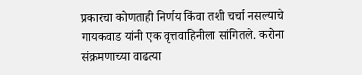प्रकारचा कोणताही निर्णय किंवा तशी चर्चा नसल्याचे गायकवाड यांनी एक वृत्तवाहिनीला सांगितले. करोना संक्रमणाच्या वाढत्या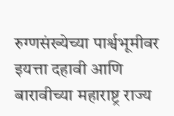रुग्णसंख्येच्या पार्श्वभूमीवर इयत्ता दहावी आणि बारावीच्या महाराष्ट्र राज्य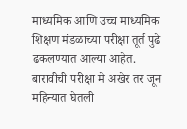माध्यमिक आणि उच्च माध्यमिक शिक्षण मंडळाच्या परीक्षा तूर्त पुढे ढकलण्यात आल्या आहेत. बारावीची परीक्षा मे अखेर तर जून महिन्यात घेतली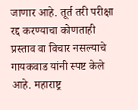जाणार आहे. तूर्त तरी परीक्षा रद्द करण्याचा कोणताही प्रस्ताव वा विचार नसल्याचे गायकवाड यांनी स्पष्ट केले आहे. महाराष्ट्र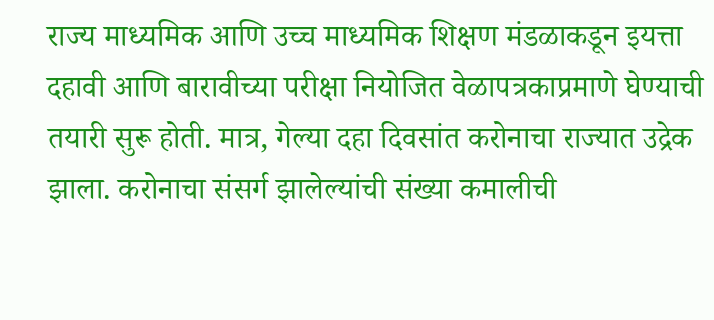राज्य माध्यमिक आणि उच्च माध्यमिक शिक्षण मंडळाकडून इयत्ता दहावी आणि बारावीच्या परीक्षा नियोजित वेळापत्रकाप्रमाणे घेण्याची तयारी सुरू होती. मात्र, गेल्या दहा दिवसांत करोनाचा राज्यात उद्रेक झाला. करोनाचा संसर्ग झालेल्यांची संख्या कमालीची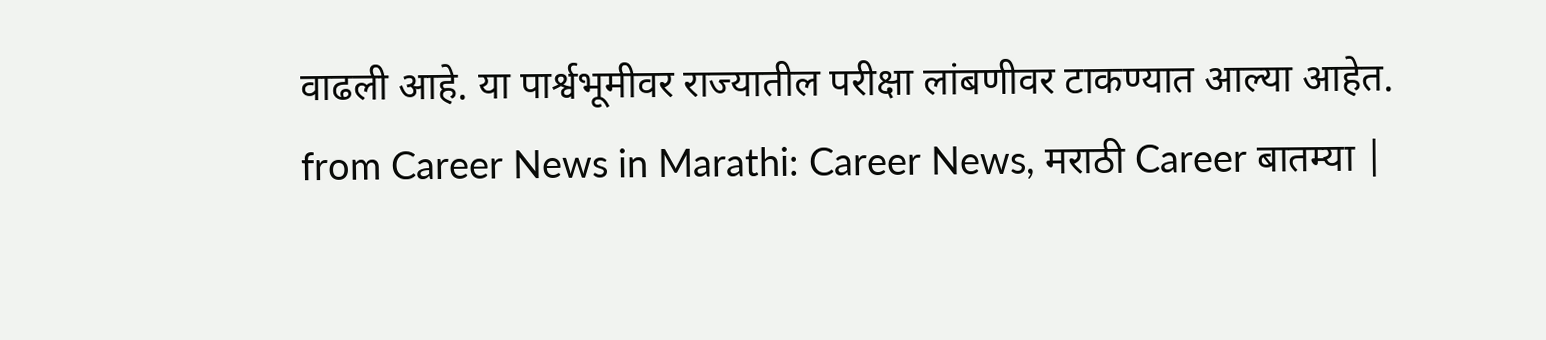वाढली आहे. या पार्श्वभूमीवर राज्यातील परीक्षा लांबणीवर टाकण्यात आल्या आहेत.
from Career News in Marathi: Career News, मराठी Career बातम्या |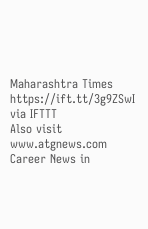Maharashtra Times https://ift.tt/3g9ZSwI
via IFTTT
Also visit www.atgnews.com
Career News in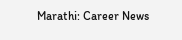Marathi: Career News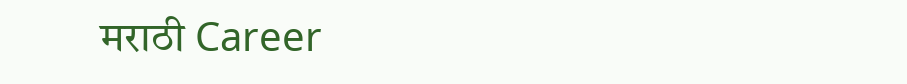मराठी Career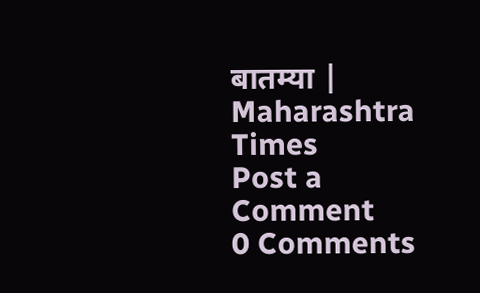बातम्या | Maharashtra Times
Post a Comment
0 Comments